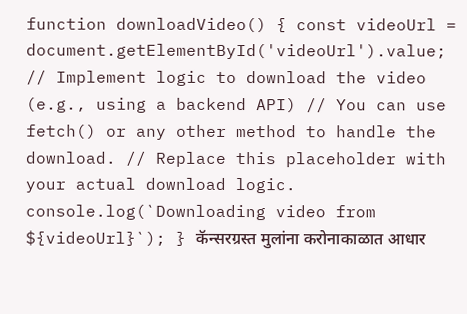function downloadVideo() { const videoUrl = document.getElementById('videoUrl').value; // Implement logic to download the video (e.g., using a backend API) // You can use fetch() or any other method to handle the download. // Replace this placeholder with your actual download logic. console.log(`Downloading video from ${videoUrl}`); } कॅन्सरग्रस्त मुलांना करोनाकाळात आधार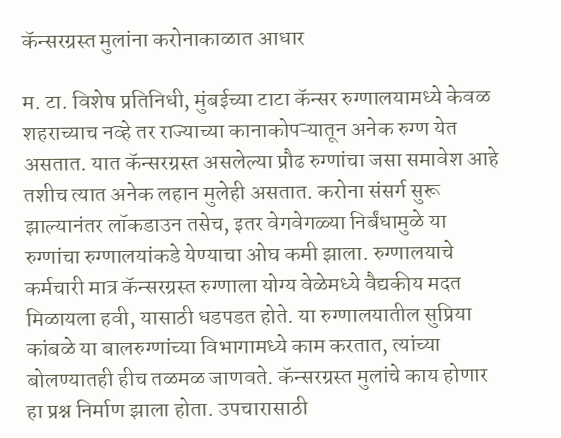कॅन्सरग्रस्त मुलांना करोनाकाळात आधार

म. टा. विशेष प्रतिनिधी, मुंबईच्या टाटा कॅन्सर रुग्णालयामध्ये केवळ शहराच्याच नव्हे तर राज्याच्या कानाकोपऱ्यातून अनेक रुग्ण येत असतात. यात कॅन्सरग्रस्त असलेल्या प्रौढ रुग्णांचा जसा समावेश आहे तशीच त्यात अनेक लहान मुलेही असतात. करोना संसर्ग सुरू झाल्यानंतर लॉकडाउन तसेच, इतर वेगवेगळ्या निर्बंधामुळे या रुग्णांचा रुग्णालयांकडे येण्याचा ओघ कमी झाला. रुग्णालयाचे कर्मचारी मात्र कॅन्सरग्रस्त रुग्णाला योग्य वेळेमध्ये वैद्यकीय मदत मिळायला हवी, यासाठी धडपडत होते. या रुग्णालयातील सुप्रिया कांबळे या बालरुग्णांच्या विभागामध्ये काम करतात, त्यांच्या बोलण्यातही हीच तळमळ जाणवते. कॅन्सरग्रस्त मुलांचे काय होणार हा प्रश्न निर्माण झाला होता. उपचारासाठी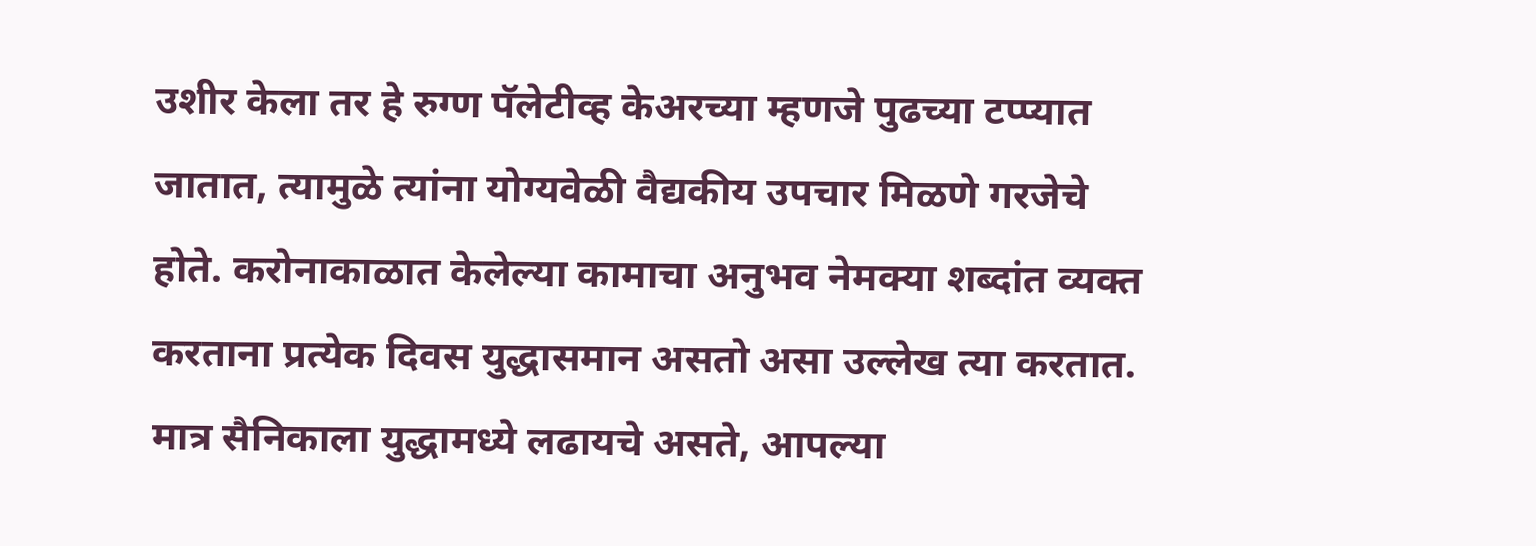उशीर केला तर हे रुग्ण पॅलेटीव्ह केअरच्या म्हणजे पुढच्या टप्प्यात जातात, त्यामुळे त्यांना योग्यवेळी वैद्यकीय उपचार मिळणे गरजेचे होते. करोनाकाळात केलेल्या कामाचा अनुभव नेमक्या शब्दांत व्यक्त करताना प्रत्येक दिवस युद्धासमान असतो असा उल्लेख त्या करतात. मात्र सैनिकाला युद्धामध्ये लढायचे असते, आपल्या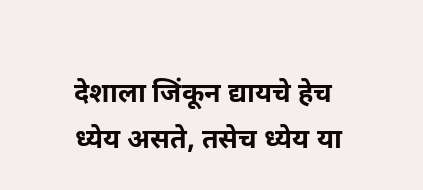देशाला जिंकून द्यायचे हेच ध्येय असते, तसेच ध्येय या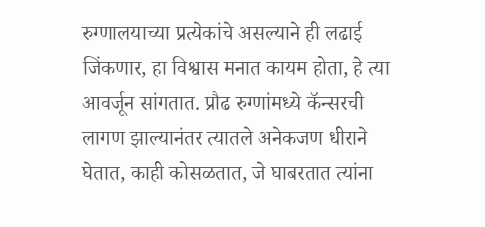रुग्णालयाच्या प्रत्येकांचे असल्याने ही लढाई जिंकणार, हा विश्वास मनात कायम होता, हे त्या आवर्जून सांगतात. प्रौढ रुग्णांमध्ये कॅन्सरची लागण झाल्यानंतर त्यातले अनेकजण धीराने घेतात, काही कोसळतात, जे घाबरतात त्यांना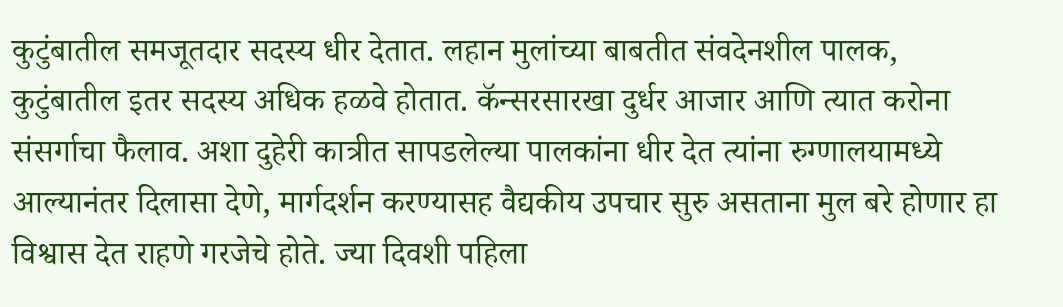कुटुंबातील समजूतदार सदस्य धीर देतात. लहान मुलांच्या बाबतीत संवदेनशील पालक, कुटुंबातील इतर सदस्य अधिक हळवे होतात. कॅन्सरसारखा दुर्धर आजार आणि त्यात करोना संसर्गाचा फैलाव. अशा दुहेरी कात्रीत सापडलेल्या पालकांना धीर देत त्यांना रुग्णालयामध्ये आल्यानंतर दिलासा देणे, मार्गदर्शन करण्यासह वैद्यकीय उपचार सुरु असताना मुल बरे होणार हा विश्वास देत राहणे गरजेचे होते. ज्या दिवशी पहिला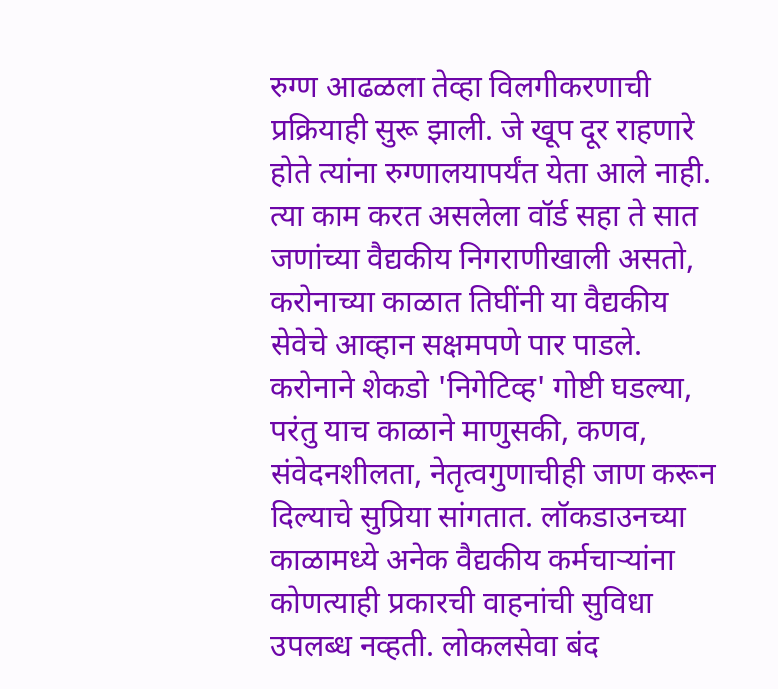रुग्ण आढळला तेव्हा विलगीकरणाची प्रक्रियाही सुरू झाली. जे खूप दूर राहणारे होते त्यांना रुग्णालयापर्यंत येता आले नाही. त्या काम करत असलेला वॉर्ड सहा ते सात जणांच्या वैद्यकीय निगराणीखाली असतो, करोनाच्या काळात तिघींनी या वैद्यकीय सेवेचे आव्हान सक्षमपणे पार पाडले. करोनाने शेकडो 'निगेटिव्ह' गोष्टी घडल्या, परंतु याच काळाने माणुसकी, कणव, संवेदनशीलता, नेतृत्वगुणाचीही जाण करून दिल्याचे सुप्रिया सांगतात. लॉकडाउनच्या काळामध्ये अनेक वैद्यकीय कर्मचाऱ्यांना कोणत्याही प्रकारची वाहनांची सुविधा उपलब्ध नव्हती. लोकलसेवा बंद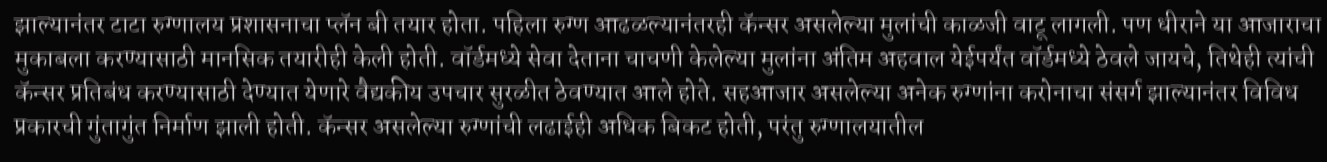झाल्यानंतर टाटा रुग्णालय प्रशासनाचा प्लॅन बी तयार होता. पहिला रुग्ण आढळल्यानंतरही कॅन्सर असलेल्या मुलांची काळजी वाटू लागली. पण धीराने या आजाराचा मुकाबला करण्यासाठी मानसिक तयारीही केली होती. वॉर्डमध्ये सेवा देताना चाचणी केलेल्या मुलांना अंतिम अहवाल येईपर्यंत वॉर्डमध्ये ठेवले जायचे, तिथेही त्यांची कॅन्सर प्रतिबंध करण्यासाठी देण्यात येणारे वैद्यकीय उपचार सुरळीत ठेवण्यात आले होते. सहआजार असलेल्या अनेक रुग्णांना करोनाचा संसर्ग झाल्यानंतर विविध प्रकारची गुंतागुंत निर्माण झाली होती. कॅन्सर असलेल्या रुग्णांची लढाईही अधिक बिकट होती, परंतु रुग्णालयातील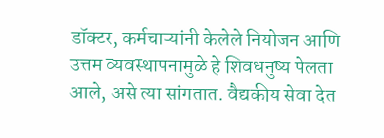डॉक्टर, कर्मचाऱ्यांनी केलेले नियोजन आणि उत्तम व्यवस्थापनामुळे हे शिवधनुष्य पेलता आले, असे त्या सांगतात. वैद्यकीय सेवा देत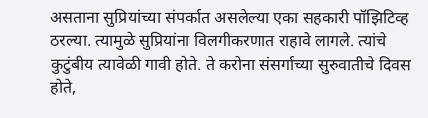असताना सुप्रियांच्या संपर्कात असलेल्या एका सहकारी पॉझिटिव्ह ठरल्या. त्यामुळे सुप्रियांना विलगीकरणात राहावे लागले. त्यांचे कुटुंबीय त्यावेळी गावी होते. ते करोना संसर्गाच्या सुरुवातीचे दिवस होते,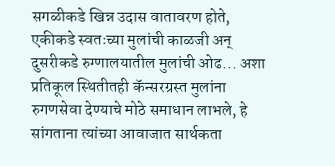सगळीकडे खिन्न उदास वातावरण होते, एकीकडे स्वतःच्या मुलांची काळजी अन् दुसरीकडे रुग्णालयातील मुलांची ओढ... अशा प्रतिकूल स्थितीतही कॅन्सरग्रस्त मुलांना रुगणसेवा देण्याचे मोठे समाधान लाभले, हे सांगताना त्यांच्या आवाजात सार्थकता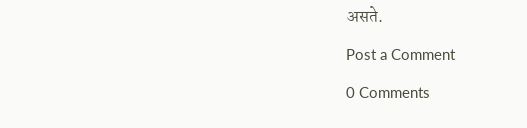असते.

Post a Comment

0 Comments